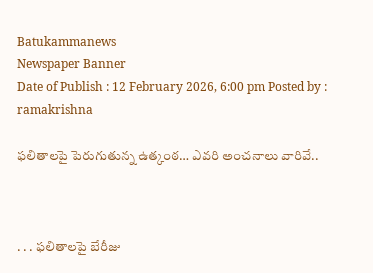Batukammanews
Newspaper Banner
Date of Publish : 12 February 2026, 6:00 pm Posted by : ramakrishna

ఫలితాలపై పెరుగుతున్న ఉత్కంఠ… ఎవరి అంచనాలు వారివే..



. . . ఫలితాలపై బేరీజు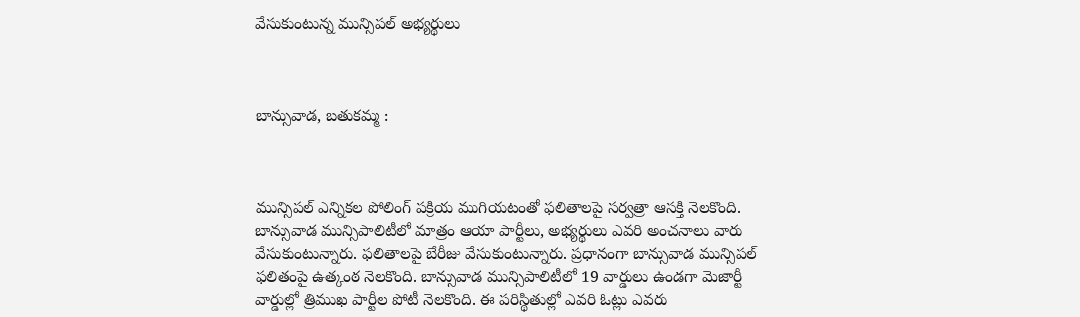వేసుకుంటున్న మున్సిపల్ అభ్యర్థులు



బాన్సువాడ, బతుకమ్మ :



మున్సిపల్ ఎన్నికల పోలింగ్ పక్రియ ముగియటంతో ఫలితాలపై సర్వత్రా ఆసక్తి నెలకొంది. బాన్సువాడ మున్సిపాలిటీలో మాత్రం ఆయా పార్టీలు, అభ్యర్థులు ఎవరి అంచనాలు వారు వేసుకుంటున్నారు. ఫలితాలపై బేరీజు వేసుకుంటున్నారు. ప్రధానంగా బాన్సువాడ మున్సిపల్ ఫలితంపై ఉత్కంఠ నెలకొంది. బాన్సువాడ మున్సిపాలిటీలో 19 వార్డులు ఉండగా మెజార్టీ వార్డుల్లో త్రిముఖ పార్టీల పోటీ నెలకొంది. ఈ పరిస్థితుల్లో ఎవరి ఓట్లు ఎవరు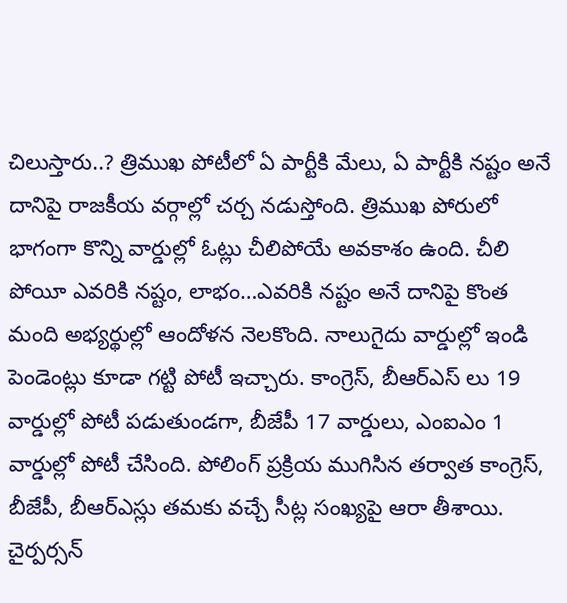చిలుస్తారు..? త్రిముఖ పోటీలో ఏ పార్టీకి మేలు, ఏ పార్టీకి నష్టం అనే దానిపై రాజకీయ వర్గాల్లో చర్చ నడుస్తోంది. త్రిముఖ పోరులో భాగంగా కొన్ని వార్డుల్లో ఓట్లు చీలిపోయే అవకాశం ఉంది. చీలి పోయీ ఎవరికి నష్టం, లాభం…ఎవరికి నష్టం అనే దానిపై కొంత మంది అభ్యర్థుల్లో ఆందోళన నెలకొంది. నాలుగైదు వార్డుల్లో ఇండి పెండెంట్లు కూడా గట్టి పోటీ ఇచ్చారు. కాంగ్రెస్, బీఆర్ఎస్ లు 19 వార్డుల్లో పోటీ పడుతుండగా, బీజేపీ 17 వార్డులు, ఎంఐఎం 1 వార్డుల్లో పోటీ చేసింది. పోలింగ్ ప్రక్రియ ముగిసిన తర్వాత కాంగ్రెస్, బీజేపీ, బీఆర్ఎస్లు తమకు వచ్చే సీట్ల సంఖ్యపై ఆరా తీశాయి. చైర్పర్సన్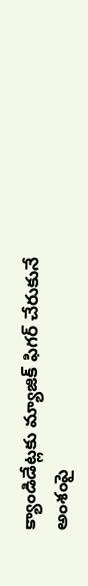క్యాండిడేట్లకు మ్యాజిక్ ఫిగర్ చేరుకునే అంశంపై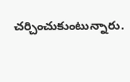చర్చించుకుంటున్నారు.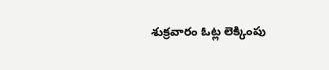శుక్రవారం ఓట్ల లెక్కింపు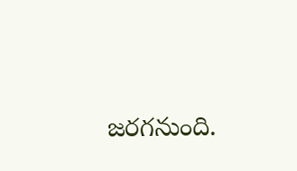జరగనుంది.